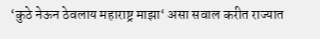‘कुठे नेऊन ठेवलाय महाराष्ट्र माझा‘ असा सवाल करीत राज्यात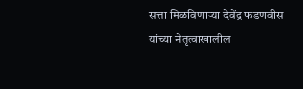सत्ता मिळविणाऱ्या देवेंद्र फडणवीस यांच्या नेतृत्वाखालील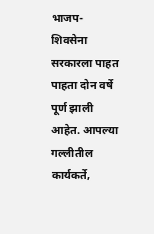भाजप-शिवसेना सरकारला पाहत पाहता दोन वर्षे पूर्ण झाली आहेत. आपल्या गल्लीतील कार्यकर्ते,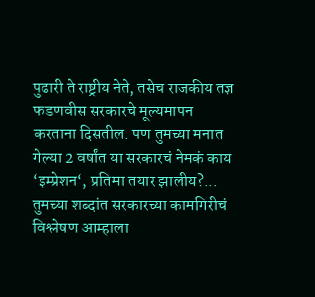पुढारी ते राष्ट्रीय नेते, तसेच राजकीय तज्ञ फडणवीस सरकारचे मूल्यमापन करताना दिसतील. पण तुमच्या मनात गेल्या 2 वर्षांत या सरकारचं नेमकं काय ‘इम्प्रेशन‘, प्रतिमा तयार झालीय?... तुमच्या शब्दांत सरकारच्या कामगिरीचं विश्लेषण आम्हाला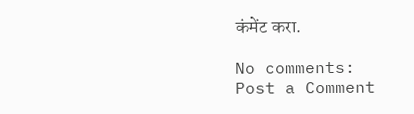कंमेंट करा.

No comments:
Post a Comment